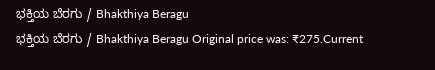ಭಕ್ತಿಯ ಬೆರಗು / Bhakthiya Beragu
ಭಕ್ತಿಯ ಬೆರಗು / Bhakthiya Beragu Original price was: ₹275.Current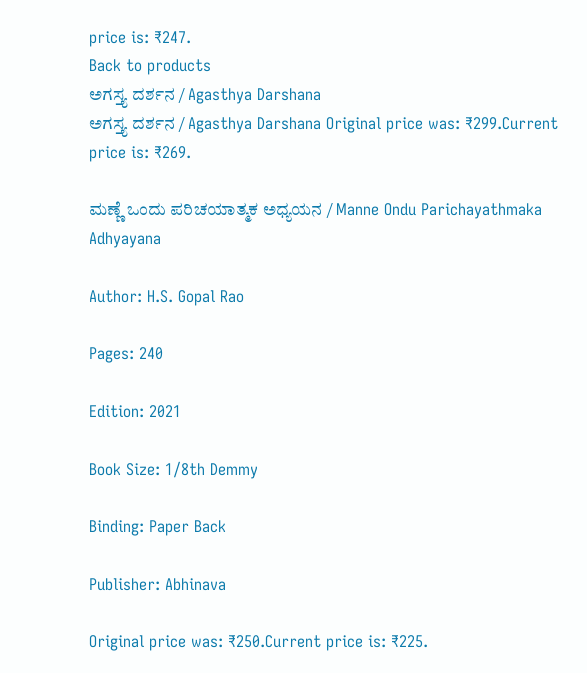price is: ₹247.
Back to products
ಅಗಸ್ತ್ಯ ದರ್ಶನ / Agasthya Darshana
ಅಗಸ್ತ್ಯ ದರ್ಶನ / Agasthya Darshana Original price was: ₹299.Current price is: ₹269.

ಮಣ್ಣೆ ಒಂದು ಪರಿಚಯಾತ್ಮಕ ಅಧ್ಯಯನ / Manne Ondu Parichayathmaka Adhyayana

Author: H.S. Gopal Rao

Pages: 240

Edition: 2021

Book Size: 1/8th Demmy

Binding: Paper Back

Publisher: Abhinava

Original price was: ₹250.Current price is: ₹225.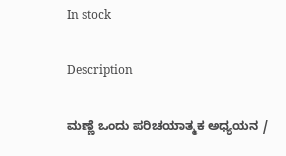In stock

Description

ಮಣ್ಣೆ ಒಂದು ಪರಿಚಯಾತ್ಮಕ ಅಧ್ಯಯನ /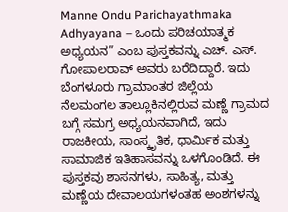Manne Ondu Parichayathmaka Adhyayana – ಒಂದು ಪರಿಚಯಾತ್ಮಕ ಅಧ್ಯಯನ” ಎಂಬ ಪುಸ್ತಕವನ್ನು ಎಚ್. ಎಸ್. ಗೋಪಾಲರಾವ್ ಅವರು ಬರೆದಿದ್ದಾರೆ. ಇದು ಬೆಂಗಳೂರು ಗ್ರಾಮಾಂತರ ಜಿಲ್ಲೆಯ ನೆಲಮಂಗಲ ತಾಲ್ಲೂಕಿನಲ್ಲಿರುವ ಮಣ್ಣೆ ಗ್ರಾಮದ ಬಗ್ಗೆ ಸಮಗ್ರ ಅಧ್ಯಯನವಾಗಿದೆ, ಇದು ರಾಜಕೀಯ, ಸಾಂಸ್ಕೃತಿಕ, ಧಾರ್ಮಿಕ ಮತ್ತು ಸಾಮಾಜಿಕ ಇತಿಹಾಸವನ್ನು ಒಳಗೊಂಡಿದೆ. ಈ ಪುಸ್ತಕವು ಶಾಸನಗಳು, ಸಾಹಿತ್ಯ, ಮತ್ತು ಮಣ್ಣೆಯ ದೇವಾಲಯಗಳಂತಹ ಅಂಶಗಳನ್ನು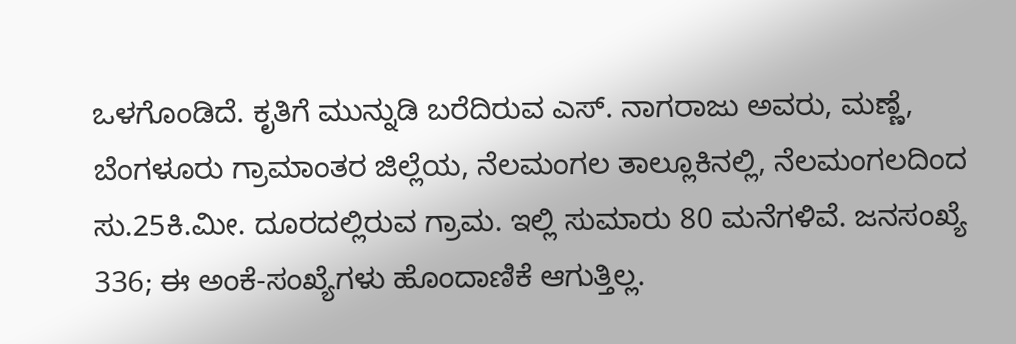ಒಳಗೊಂಡಿದೆ. ಕೃತಿಗೆ ಮುನ್ನುಡಿ ಬರೆದಿರುವ ಎಸ್. ನಾಗರಾಜು ಅವರು, ಮಣ್ಣೆ, ಬೆಂಗಳೂರು ಗ್ರಾಮಾಂತರ ಜಿಲ್ಲೆಯ, ನೆಲಮಂಗಲ ತಾಲ್ಲೂಕಿನಲ್ಲಿ, ನೆಲಮಂಗಲದಿಂದ ಸು.25ಕಿ.ಮೀ. ದೂರದಲ್ಲಿರುವ ಗ್ರಾಮ. ಇಲ್ಲಿ ಸುಮಾರು 80 ಮನೆಗಳಿವೆ. ಜನಸಂಖ್ಯೆ 336; ಈ ಅಂಕೆ-ಸಂಖ್ಯೆಗಳು ಹೊಂದಾಣಿಕೆ ಆಗುತ್ತಿಲ್ಲ.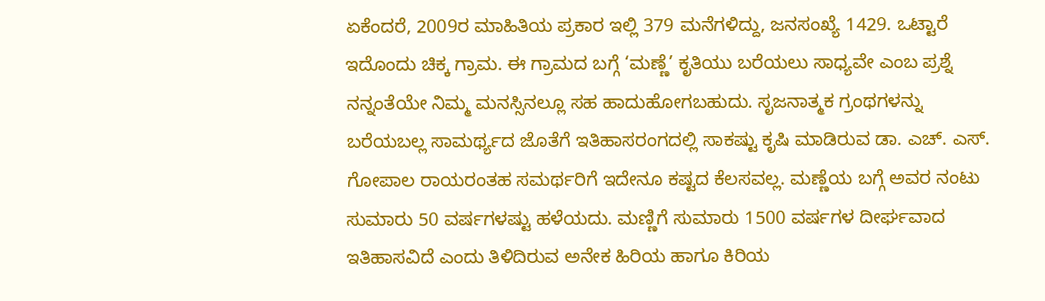ಏಕೆಂದರೆ, 2009ರ ಮಾಹಿತಿಯ ಪ್ರಕಾರ ಇಲ್ಲಿ 379 ಮನೆಗಳಿದ್ದು, ಜನಸಂಖ್ಯೆ 1429. ಒಟ್ಟಾರೆ ಇದೊಂದು ಚಿಕ್ಕ ಗ್ರಾಮ. ಈ ಗ್ರಾಮದ ಬಗ್ಗೆ ‘ಮಣ್ಣೆ’ ಕೃತಿಯು ಬರೆಯಲು ಸಾಧ್ಯವೇ ಎಂಬ ಪ್ರಶ್ನೆ ನನ್ನಂತೆಯೇ ನಿಮ್ಮ ಮನಸ್ಸಿನಲ್ಲೂ ಸಹ ಹಾದುಹೋಗಬಹುದು. ಸೃಜನಾತ್ಮಕ ಗ್ರಂಥಗಳನ್ನು ಬರೆಯಬಲ್ಲ ಸಾಮರ್ಥ್ಯದ ಜೊತೆಗೆ ಇತಿಹಾಸರಂಗದಲ್ಲಿ ಸಾಕಷ್ಟು ಕೃಷಿ ಮಾಡಿರುವ ಡಾ. ಎಚ್. ಎಸ್. ಗೋಪಾಲ ರಾಯರಂತಹ ಸಮರ್ಥರಿಗೆ ಇದೇನೂ ಕಷ್ಟದ ಕೆಲಸವಲ್ಲ. ಮಣ್ಣೆಯ ಬಗ್ಗೆ ಅವರ ನಂಟು ಸುಮಾರು 50 ವರ್ಷಗಳಷ್ಟು ಹಳೆಯದು. ಮಣ್ಣಿಗೆ ಸುಮಾರು 1500 ವರ್ಷಗಳ ದೀರ್ಘವಾದ ಇತಿಹಾಸವಿದೆ ಎಂದು ತಿಳಿದಿರುವ ಅನೇಕ ಹಿರಿಯ ಹಾಗೂ ಕಿರಿಯ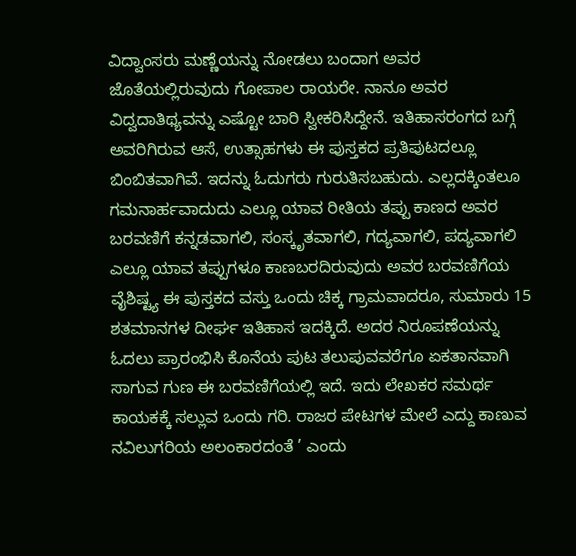ವಿದ್ವಾಂಸರು ಮಣ್ಣೆಯನ್ನು ನೋಡಲು ಬಂದಾಗ ಅವರ ಜೊತೆಯಲ್ಲಿರುವುದು ಗೋಪಾಲ ರಾಯರೇ. ನಾನೂ ಅವರ ವಿದ್ವದಾತಿಥ್ಯವನ್ನು ಎಷ್ಟೋ ಬಾರಿ ಸ್ವೀಕರಿಸಿದ್ದೇನೆ. ಇತಿಹಾಸರಂಗದ ಬಗ್ಗೆ ಅವರಿಗಿರುವ ಆಸೆ, ಉತ್ಸಾಹಗಳು ಈ ಪುಸ್ತಕದ ಪ್ರತಿಪುಟದಲ್ಲೂ ಬಿಂಬಿತವಾಗಿವೆ. ಇದನ್ನು ಓದುಗರು ಗುರುತಿಸಬಹುದು. ಎಲ್ಲದಕ್ಕಿಂತಲೂ ಗಮನಾರ್ಹವಾದುದು ಎಲ್ಲೂ ಯಾವ ರೀತಿಯ ತಪ್ಪು ಕಾಣದ ಅವರ ಬರವಣಿಗೆ ಕನ್ನಡವಾಗಲಿ, ಸಂಸ್ಕೃತವಾಗಲಿ, ಗದ್ಯವಾಗಲಿ, ಪದ್ಯವಾಗಲಿ ಎಲ್ಲೂ ಯಾವ ತಪ್ಪುಗಳೂ ಕಾಣಬರದಿರುವುದು ಅವರ ಬರವಣಿಗೆಯ ವೈಶಿಷ್ಟ್ಯ ಈ ಪುಸ್ತಕದ ವಸ್ತು ಒಂದು ಚಿಕ್ಕ ಗ್ರಾಮವಾದರೂ, ಸುಮಾರು 15 ಶತಮಾನಗಳ ದೀರ್ಘ ಇತಿಹಾಸ ಇದಕ್ಕಿದೆ. ಅದರ ನಿರೂಪಣೆಯನ್ನು ಓದಲು ಪ್ರಾರಂಭಿಸಿ ಕೊನೆಯ ಪುಟ ತಲುಪುವವರೆಗೂ ಏಕತಾನವಾಗಿ ಸಾಗುವ ಗುಣ ಈ ಬರವಣಿಗೆಯಲ್ಲಿ ಇದೆ. ಇದು ಲೇಖಕರ ಸಮರ್ಥ ಕಾಯಕಕ್ಕೆ ಸಲ್ಲುವ ಒಂದು ಗರಿ. ರಾಜರ ಪೇಟಗಳ ಮೇಲೆ ಎದ್ದು ಕಾಣುವ ನವಿಲುಗರಿಯ ಅಲಂಕಾರದಂತೆ ’ ಎಂದು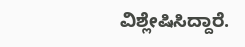ವಿಶ್ಲೇಷಿಸಿದ್ದಾರೆ.